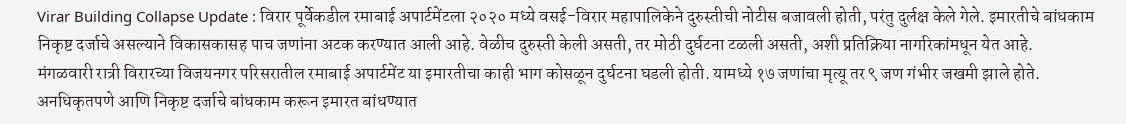Virar Building Collapse Update : विरार पूर्वेकडील रमाबाई अपार्टमेंटला २०२० मध्ये वसई-विरार महापालिकेने दुरुस्तीची नोटीस बजावली होती, परंतु दुर्लक्ष केले गेले. इमारतीचे बांधकाम निकृष्ट दर्जाचे असल्याने विकासकासह पाच जणांना अटक करण्यात आली आहे. वेळीच दुरुस्ती केली असती, तर मोठी दुर्घटना टळली असती, अशी प्रतिक्रिया नागरिकांमधून येत आहे.
मंगळवारी रात्री विरारच्या विजयनगर परिसरातील रमाबाई अपार्टमेंट या इमारतीचा काही भाग कोसळून दुर्घटना घडली होती. यामध्ये १७ जणांचा मृत्यू तर ९ जण गंभीर जखमी झाले होते. अनधिकृतपणे आणि निकृष्ट दर्जाचे बांधकाम करून इमारत बांधण्यात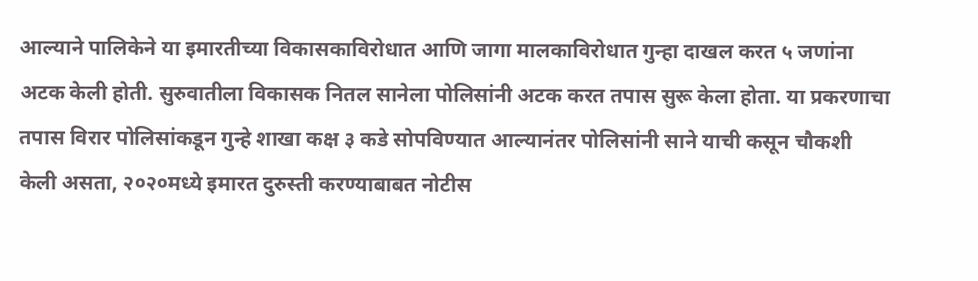आल्याने पालिकेने या इमारतीच्या विकासकाविरोधात आणि जागा मालकाविरोधात गुन्हा दाखल करत ५ जणांना अटक केली होती. सुरुवातीला विकासक नितल सानेला पोलिसांनी अटक करत तपास सुरू केला होता. या प्रकरणाचा तपास विरार पोलिसांकडून गुन्हे शाखा कक्ष ३ कडे सोपविण्यात आल्यानंतर पोलिसांनी साने याची कसून चौकशी केली असता, २०२०मध्ये इमारत दुरुस्ती करण्याबाबत नोटीस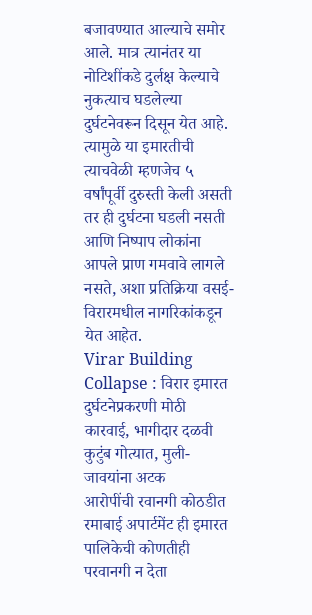बजावण्यात आल्याचे समोर आले. मात्र त्यानंतर या नोटिशींकडे दुर्लक्ष केल्याचे नुकत्याच घडलेल्या दुर्घटनेवरून दिसून येत आहे. त्यामुळे या इमारतीची त्याचवेळी म्हणजेच ५ वर्षांपूर्वी दुरुस्ती केली असती तर ही दुर्घटना घडली नसती आणि निष्पाप लोकांना आपले प्राण गमवावे लागले नसते, अशा प्रतिक्रिया वसई-विरारमधील नागरिकांकडून येत आहेत.
Virar Building Collapse : विरार इमारत दुर्घटनेप्रकरणी मोठी कारवाई, भागीदार दळवी कुटुंब गोत्यात, मुली-जावयांना अटक
आरोपींची रवानगी कोठडीत
रमाबाई अपार्टमेंट ही इमारत पालिकेची कोणतीही परवानगी न देता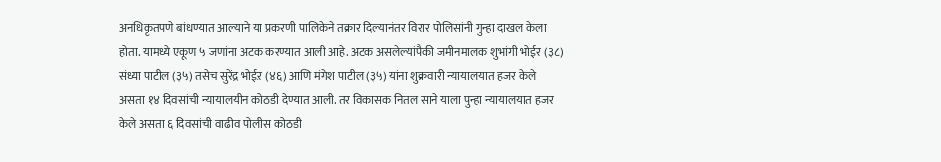अनधिकृतपणे बांधण्यात आल्याने या प्रकरणी पालिकेने तक्रार दिल्यानंतर विरार पोलिसांनी गुन्हा दाखल केला होता. यामध्ये एकूण ५ जणांना अटक करण्यात आली आहे. अटक असलेल्यांपैकी जमीनमालक शुभांगी भोईर (३८) संध्या पाटील (३५) तसेच सुरेंद्र भोईऱ (४६) आणि मंगेश पाटील (३५) यांना शुक्रवारी न्यायालयात हजर केले असता १४ दिवसांची न्यायालयीन कोठडी देण्यात आली. तर विकासक नितल साने याला पुन्हा न्यायालयात हजर केले असता ६ दिवसांची वाढीव पोलीस कोठडी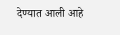देण्यात आली आहे